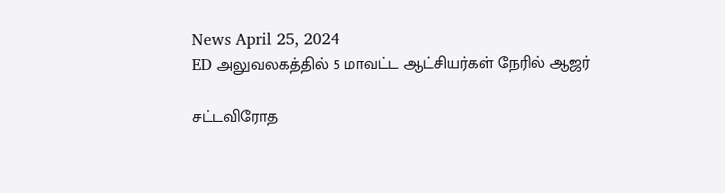News April 25, 2024
ED அலுவலகத்தில் 5 மாவட்ட ஆட்சியர்கள் நேரில் ஆஜர்

சட்டவிரோத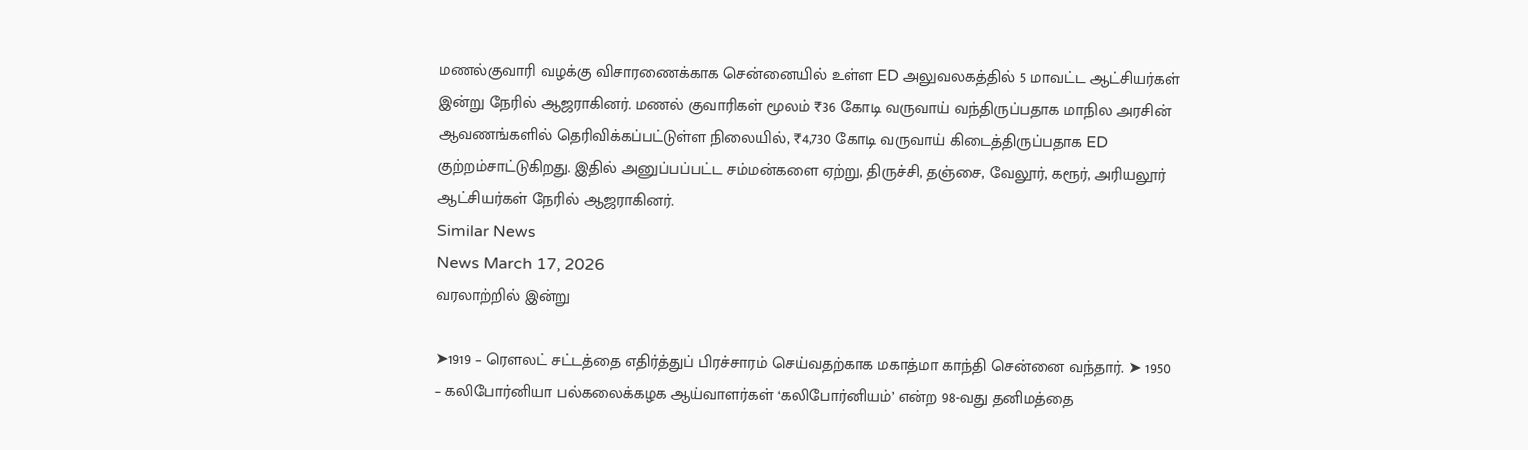மணல்குவாரி வழக்கு விசாரணைக்காக சென்னையில் உள்ள ED அலுவலகத்தில் 5 மாவட்ட ஆட்சியர்கள் இன்று நேரில் ஆஜராகினர். மணல் குவாரிகள் மூலம் ₹36 கோடி வருவாய் வந்திருப்பதாக மாநில அரசின் ஆவணங்களில் தெரிவிக்கப்பட்டுள்ள நிலையில், ₹4,730 கோடி வருவாய் கிடைத்திருப்பதாக ED குற்றம்சாட்டுகிறது. இதில் அனுப்பப்பட்ட சம்மன்களை ஏற்று, திருச்சி, தஞ்சை, வேலூர், கரூர், அரியலூர் ஆட்சியர்கள் நேரில் ஆஜராகினர்.
Similar News
News March 17, 2026
வரலாற்றில் இன்று

➤1919 – ரெளலட் சட்டத்தை எதிர்த்துப் பிரச்சாரம் செய்வதற்காக மகாத்மா காந்தி சென்னை வந்தார். ➤ 1950 – கலிபோர்னியா பல்கலைக்கழக ஆய்வாளர்கள் ‘கலிபோர்னியம்’ என்ற 98-வது தனிமத்தை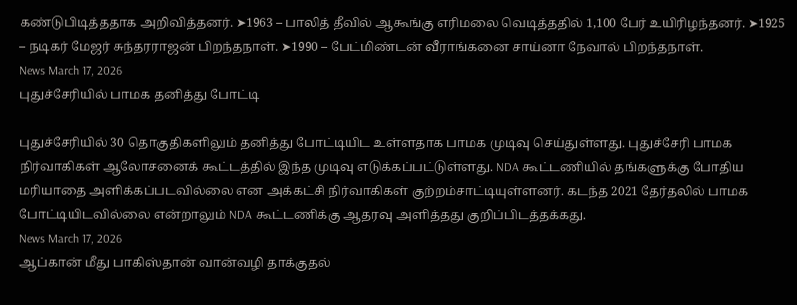கண்டுபிடித்ததாக அறிவித்தனர். ➤1963 – பாலித் தீவில் ஆகூங்கு எரிமலை வெடித்ததில் 1,100 பேர் உயிரிழந்தனர். ➤1925 – நடிகர் மேஜர் சுந்தரராஜன் பிறந்தநாள். ➤1990 – பேட்மிண்டன் வீராங்கனை சாய்னா நேவால் பிறந்தநாள்.
News March 17, 2026
புதுச்சேரியில் பாமக தனித்து போட்டி

புதுச்சேரியில் 30 தொகுதிகளிலும் தனித்து போட்டியிட உள்ளதாக பாமக முடிவு செய்துள்ளது. புதுச்சேரி பாமக நிர்வாகிகள் ஆலோசனைக் கூட்டத்தில் இந்த முடிவு எடுக்கப்பட்டுள்ளது. NDA கூட்டணியில் தங்களுக்கு போதிய மரியாதை அளிக்கப்படவில்லை என அக்கட்சி நிர்வாகிகள் குற்றம்சாட்டியுள்ளனர். கடந்த 2021 தேர்தலில் பாமக போட்டியிடவில்லை என்றாலும் NDA கூட்டணிக்கு ஆதரவு அளித்தது குறிப்பிடத்தக்கது.
News March 17, 2026
ஆப்கான் மீது பாகிஸ்தான் வான்வழி தாக்குதல்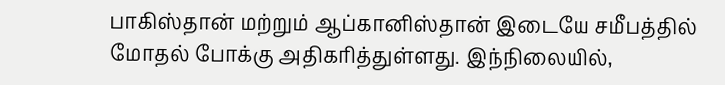பாகிஸ்தான் மற்றும் ஆப்கானிஸ்தான் இடையே சமீபத்தில் மோதல் போக்கு அதிகரித்துள்ளது. இந்நிலையில்,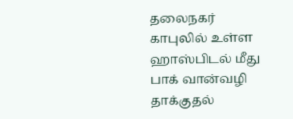தலைநகர் காபுலில் உள்ள ஹாஸ்பிடல் மீது பாக் வான்வழி தாக்குதல்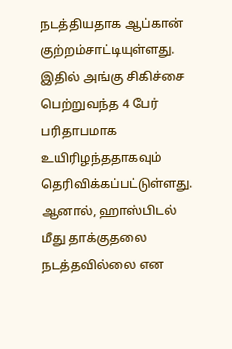நடத்தியதாக ஆப்கான் குற்றம்சாட்டியுள்ளது. இதில் அங்கு சிகிச்சை பெற்றுவந்த 4 பேர் பரிதாபமாக உயிரிழந்ததாகவும் தெரிவிக்கப்பட்டுள்ளது. ஆனால், ஹாஸ்பிடல் மீது தாக்குதலை நடத்தவில்லை என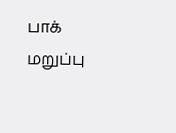பாக் மறுப்பு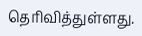தெரிவித்துள்ளது.